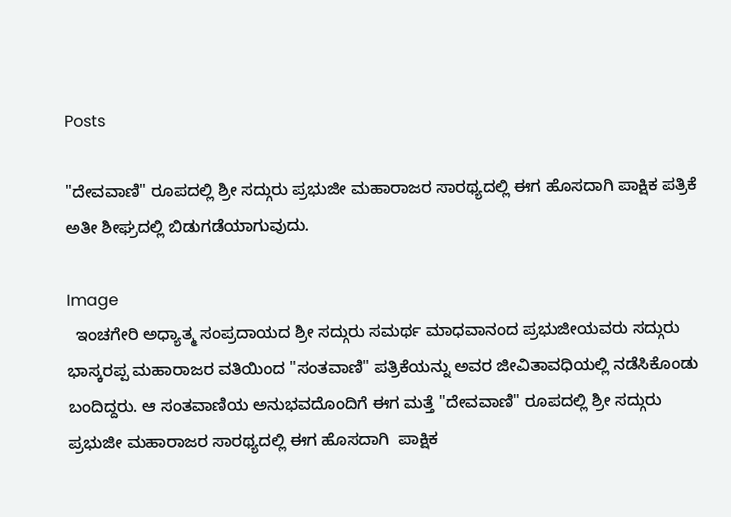Posts

"ದೇವವಾಣಿ" ರೂಪದಲ್ಲಿ ಶ್ರೀ ಸದ್ಗುರು ಪ್ರಭುಜೀ ಮಹಾರಾಜರ ಸಾರಥ್ಯದಲ್ಲಿ ಈಗ ಹೊಸದಾಗಿ ಪಾಕ್ಷಿಕ ಪತ್ರಿಕೆ ಅತೀ ಶೀಘ್ರದಲ್ಲಿ ಬಿಡುಗಡೆಯಾಗುವುದು.

Image
  ಇಂಚಗೇರಿ ಅಧ್ಯಾತ್ಮ ಸಂಪ್ರದಾಯದ ಶ್ರೀ ಸದ್ಗುರು ಸಮರ್ಥ ಮಾಧವಾನಂದ ಪ್ರಭುಜೀಯವರು ಸದ್ಗುರು ಭಾಸ್ಕರಪ್ಪ ಮಹಾರಾಜರ ವತಿಯಿಂದ "ಸಂತವಾಣಿ" ಪತ್ರಿಕೆಯನ್ನು ಅವರ ಜೀವಿತಾವಧಿಯಲ್ಲಿ ನಡೆಸಿಕೊಂಡು ಬಂದಿದ್ದರು. ಆ ಸಂತವಾಣಿಯ ಅನುಭವದೊಂದಿಗೆ ಈಗ ಮತ್ತೆ "ದೇವವಾಣಿ" ರೂಪದಲ್ಲಿ ಶ್ರೀ ಸದ್ಗುರು ಪ್ರಭುಜೀ ಮಹಾರಾಜರ ಸಾರಥ್ಯದಲ್ಲಿ ಈಗ ಹೊಸದಾಗಿ  ಪಾಕ್ಷಿಕ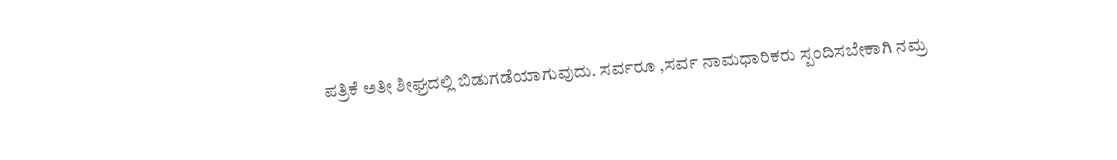ಪತ್ರಿಕೆ ಅತೀ ಶೀಘ್ರದಲ್ಲಿ ಬಿಡುಗಡೆಯಾಗುವುದು. ಸರ್ವರೂ ,ಸರ್ವ ನಾಮಧಾರಿಕರು ಸ್ಪಂದಿಸಬೇಕಾಗಿ ನಮ್ರ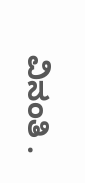ವಿನಂತಿ .